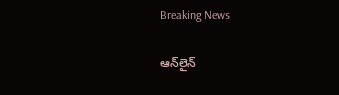Breaking News

ఆన్‌లైన్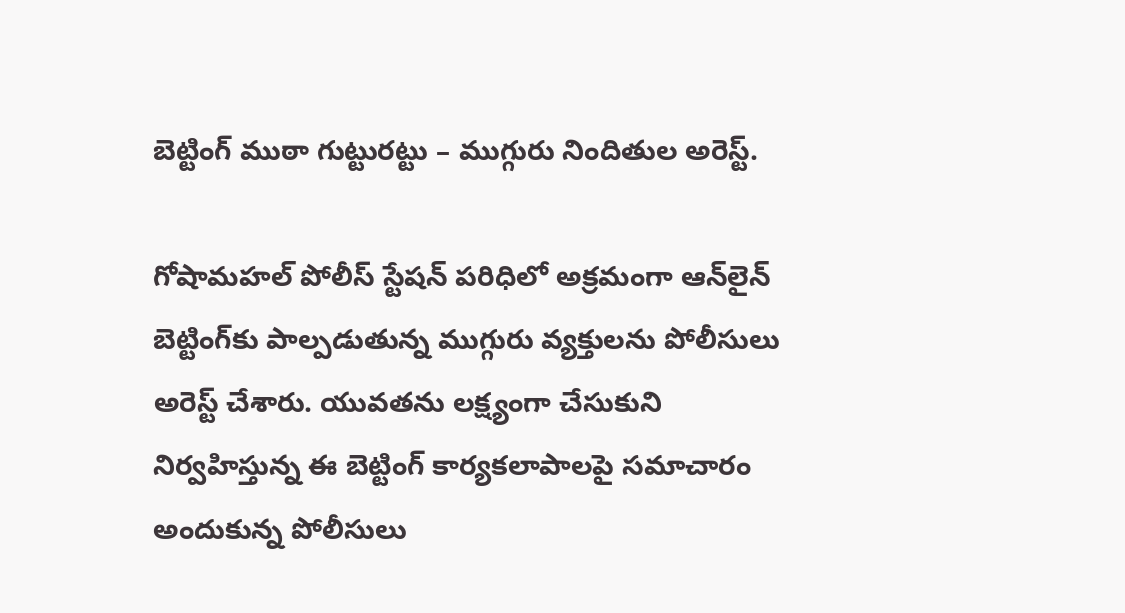బెట్టింగ్ ముఠా గుట్టురట్టు – ముగ్గురు నిందితుల అరెస్ట్.

గోషామహల్ పోలీస్ స్టేషన్ పరిధిలో అక్రమంగా ఆన్‌లైన్ బెట్టింగ్‌కు పాల్పడుతున్న ముగ్గురు వ్యక్తులను పోలీసులు అరెస్ట్ చేశారు. యువతను లక్ష్యంగా చేసుకుని నిర్వహిస్తున్న ఈ బెట్టింగ్ కార్యకలాపాలపై సమాచారం అందుకున్న పోలీసులు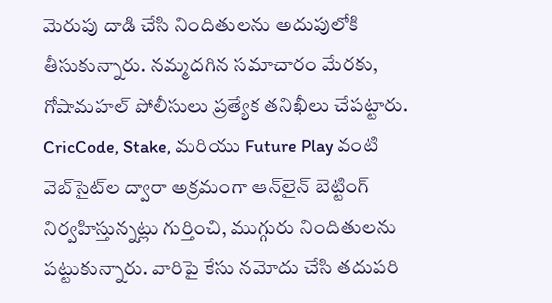మెరుపు దాడి చేసి నిందితులను అదుపులోకి తీసుకున్నారు. నమ్మదగిన సమాచారం మేరకు, గోషామహల్ పోలీసులు ప్రత్యేక తనిఖీలు చేపట్టారు. CricCode, Stake, మరియు Future Play వంటి వెబ్‌సైట్‌ల ద్వారా అక్రమంగా ఆన్‌లైన్ బెట్టింగ్ నిర్వహిస్తున్నట్లు గుర్తించి, ముగ్గురు నిందితులను పట్టుకున్నారు. వారిపై కేసు నమోదు చేసి తదుపరి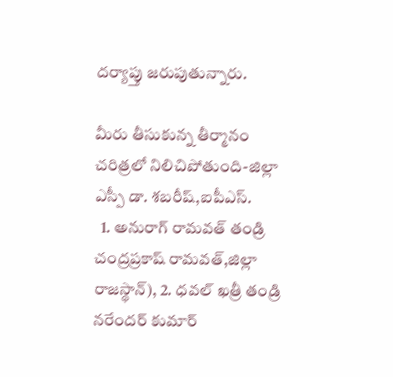దర్యాప్తు జరుపుతున్నారు.

మీరు తీసుకున్న తీర్మానం చరిత్రలో నిలిచిపోతుంది-జిల్లా ఎస్పీ డా. శబరీష్,ఐపీఎస్.
  1. అనురాగ్ రామవత్ తండ్రి చంద్రప్రకాష్ రామవత్,జిల్లా రాజస్థాన్), 2. ధవల్ ఖత్రీ తండ్రి నరేందర్ కుమార్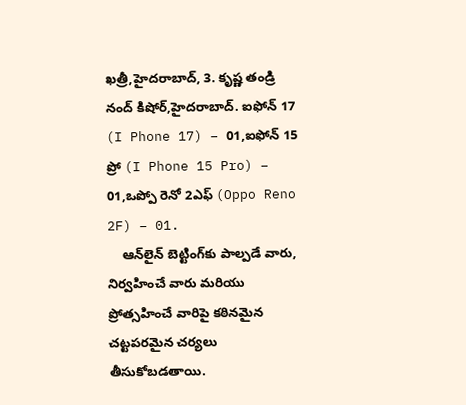ఖత్రీ,హైదరాబాద్, 3. కృష్ణ తండ్రి నంద్ కిషోర్,హైదరాబాద్. ఐఫోన్ 17 (I Phone 17) – 01,ఐఫోన్ 15 ప్రో (I Phone 15 Pro) – 01,ఒప్పో రెనో 2ఎఫ్ (Oppo Reno 2F) – 01.
    ఆన్‌లైన్ బెట్టింగ్‌కు పాల్పడే వారు, నిర్వహించే వారు మరియు ప్రోత్సహించే వారిపై కఠినమైన చట్టపరమైన చర్యలు తీసుకోబడతాయి.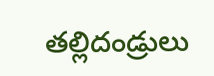తల్లిదండ్రులు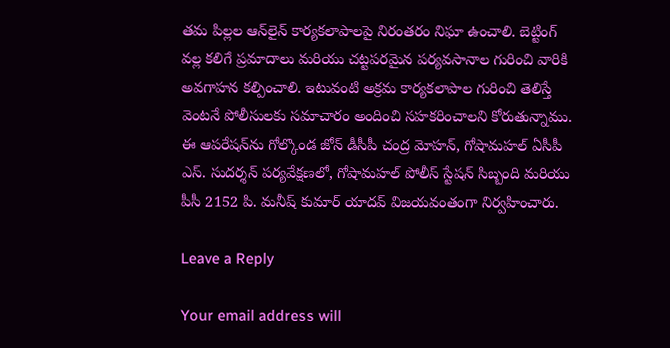తమ పిల్లల ఆన్‌లైన్ కార్యకలాపాలపై నిరంతరం నిఘా ఉంచాలి. బెట్టింగ్ వల్ల కలిగే ప్రమాదాలు మరియు చట్టపరమైన పర్యవసానాల గురించి వారికి అవగాహన కల్పించాలి. ఇటువంటి అక్రమ కార్యకలాపాల గురించి తెలిస్తే వెంటనే పోలీసులకు సమాచారం అందించి సహకరించాలని కోరుతున్నాము. ఈ ఆపరేషన్‌ను గోల్కొండ జోన్ డీసీపీ చంద్ర మోహన్, గోషామహల్ ఏసీపీ ఎస్. సుదర్శన్ పర్యవేక్షణలో, గోషామహల్ పోలీస్ స్టేషన్ సిబ్బంది మరియు పీసీ 2152 పి. మనీష్ కుమార్ యాదవ్ విజయవంతంగా నిర్వహించారు.

Leave a Reply

Your email address will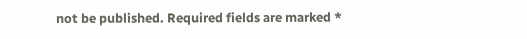not be published. Required fields are marked *